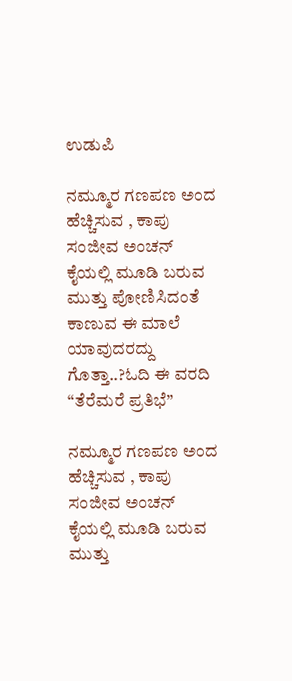ಉಡುಪಿ

ನಮ್ಮೂರ ಗಣಪಣ ಅಂದ ಹೆಚ್ಚಿಸುವ , ಕಾಪು ಸಂಜೀವ ಅಂಚನ್ ಕೈಯಲ್ಲಿ ಮೂಡಿ ಬರುವ ಮುತ್ತು ಪೋಣಿಸಿದಂತೆ ಕಾಣುವ ಈ ಮಾಲೆ ಯಾವುದರದ್ದು ಗೊತ್ತಾ..?ಓದಿ ಈ ವರದಿ “ತೆರೆಮರೆ ಪ್ರತಿಭೆ”

ನಮ್ಮೂರ ಗಣಪಣ ಅಂದ ಹೆಚ್ಚಿಸುವ , ಕಾಪು ಸಂಜೀವ ಅಂಚನ್ ಕೈಯಲ್ಲಿ ಮೂಡಿ ಬರುವ ಮುತ್ತು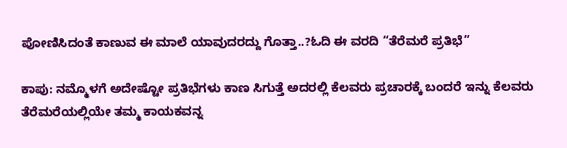ಪೋಣಿಸಿದಂತೆ ಕಾಣುವ ಈ ಮಾಲೆ ಯಾವುದರದ್ದು ಗೊತ್ತಾ..?ಓದಿ ಈ ವರದಿ “ತೆರೆಮರೆ ಪ್ರತಿಭೆ”

ಕಾಪು: ನಮ್ಮೊಳಗೆ ಅದೇಷ್ಟೋ ಪ್ರತಿಭೆಗಳು ಕಾಣ ಸಿಗುತ್ತೆ ಅದರಲ್ಲಿ ಕೆಲವರು ಪ್ರಚಾರಕ್ಕೆ ಬಂದರೆ ಇನ್ನು ಕೆಲವರು ತೆರೆಮರೆಯಲ್ಲಿಯೇ ತಮ್ಮ ಕಾಯಕವನ್ನ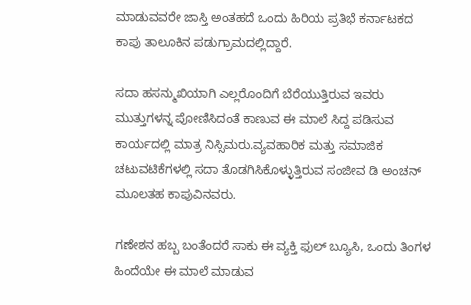ಮಾಡುವವರೇ ಜಾಸ್ತಿ ಅಂತಹದೆ ಒಂದು ಹಿರಿಯ ಪ್ರತಿಭೆ ಕರ್ನಾಟಕದ ಕಾಪು ತಾಲೂಕಿನ ಪಡುಗ್ರಾಮದಲ್ಲಿದ್ದಾರೆ.

ಸದಾ ಹಸನ್ಮುಖಿಯಾಗಿ ಎಲ್ಲರೊಂದಿಗೆ ಬೆರೆಯುತ್ತಿರುವ ಇವರು ಮುತ್ತುಗಳನ್ನ ಪೋಣಿಸಿದಂತೆ ಕಾಣುವ ಈ ಮಾಲೆ ಸಿದ್ದ ಪಡಿಸುವ ಕಾರ್ಯದಲ್ಲಿ ಮಾತ್ರ ನಿಸ್ಸಿಮರು.ವ್ಯವಹಾರಿಕ ಮತ್ತು ಸಮಾಜಿಕ ಚಟುವಟಿಕೆಗಳಲ್ಲಿ ಸದಾ ತೊಡಗಿಸಿಕೊಳ್ಳುತ್ತಿರುವ ಸಂಜೀವ ಡಿ ಅಂಚನ್ ಮೂಲತಹ ಕಾಪುವಿನವರು.

ಗಣೇಶನ ಹಬ್ಬ ಬಂತೆಂದರೆ ಸಾಕು ಈ ವ್ಯಕ್ತಿ ಫುಲ್ ಬ್ಯೂಸಿ, ಒಂದು ತಿಂಗಳ ಹಿಂದೆಯೇ ಈ ಮಾಲೆ ಮಾಡುವ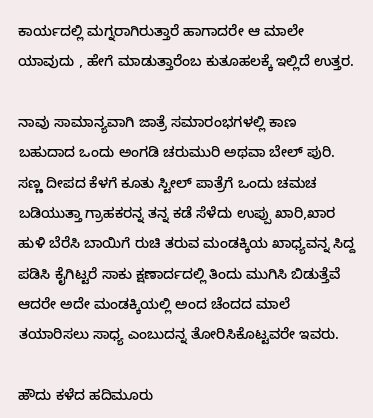ಕಾರ್ಯದಲ್ಲಿ ಮಗ್ನರಾಗಿರುತ್ತಾರೆ ಹಾಗಾದರೇ ಆ ಮಾಲೇ ಯಾವುದು , ಹೇಗೆ ಮಾಡುತ್ತಾರೆಂಬ ಕುತೂಹಲಕ್ಕೆ ಇಲ್ಲಿದೆ ಉತ್ತರ.

ನಾವು ಸಾಮಾನ್ಯವಾಗಿ ಜಾತ್ರೆ ಸಮಾರಂಭಗಳಲ್ಲಿ ಕಾಣ ಬಹುದಾದ ಒಂದು ಅಂಗಡಿ ಚರುಮುರಿ ಅಥವಾ ಬೇಲ್ ಪುರಿ. ಸಣ್ಣ ದೀಪದ ಕೆಳಗೆ ಕೂತು ಸ್ಟೀಲ್ ಪಾತ್ರೆಗೆ ಒಂದು ಚಮಚ ಬಡಿಯುತ್ತಾ ಗ್ರಾಹಕರನ್ನ ತನ್ನ ಕಡೆ ಸೆಳೆದು ಉಪ್ಪು ಖಾರಿ,ಖಾರ ಹುಳಿ ಬೆರೆಸಿ ಬಾಯಿಗೆ ರುಚಿ ತರುವ ಮಂಡಕ್ಕಿಯ ಖಾಧ್ಯವನ್ನ ಸಿದ್ದ ಪಡಿಸಿ ಕೈಗಿಟ್ಟರೆ ಸಾಕು ಕ್ಷಣಾರ್ದದಲ್ಲಿ ತಿಂದು ಮುಗಿಸಿ ಬಿಡುತ್ತೆವೆ ಆದರೇ ಅದೇ ಮಂಡಕ್ಕಿಯಲ್ಲಿ ಅಂದ ಚೆಂದದ ಮಾಲೆ ತಯಾರಿಸಲು ಸಾಧ್ಯ ಎಂಬುದನ್ನ ತೋರಿಸಿಕೊಟ್ಟವರೇ ಇವರು.

ಹೌದು ಕಳೆದ ಹದಿಮೂರು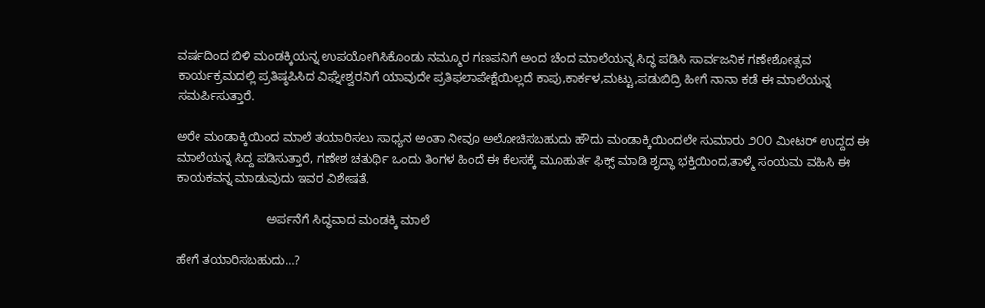ವರ್ಷದಿಂದ ಬಿಳಿ ಮಂಡಕ್ಕಿಯನ್ನ ಉಪಯೋಗಿಸಿಕೊಂಡು ನಮ್ಮೂರ ಗಣಪನಿಗೆ ಅಂದ ಚೆಂದ ಮಾಲೆಯನ್ನ ಸಿದ್ಧ ಪಡಿಸಿ ಸಾರ್ವಜನಿಕ ಗಣೇಶೋತ್ಸವ ಕಾರ್ಯಕ್ರಮದಲ್ಲಿ ಪ್ರತಿಷ್ಠಪಿಸಿದ ವಿಘ್ನೇಶ್ವರನಿಗೆ ಯಾವುದೇ ಪ್ರತಿಫಲಾಪೇಕ್ಷೆಯಿಲ್ಲದೆ ಕಾಪು,ಕಾರ್ಕಳ,ಮಟ್ಟು,ಪಡುಬಿದ್ರಿ ಹೀಗೆ ನಾನಾ ಕಡೆ ಈ ಮಾಲೆಯನ್ನ ಸಮರ್ಪಿಸುತ್ತಾರೆ.

ಅರೇ ಮಂಡಾಕ್ಕಿಯಿಂದ ಮಾಲೆ ತಯಾರಿಸಲು ಸಾಧ್ಯನ ಅಂತಾ ನೀವೂ ಅಲೋಚಿಸಬಹುದು ಹೌದು ಮಂಡಾಕ್ಕಿಯಿಂದಲೇ ಸುಮಾರು ೨೦೦ ಮೀಟರ್ ಉದ್ದದ ಈ ಮಾಲೆಯನ್ನ ಸಿದ್ದ ಪಡಿಸುತ್ತಾರೆ, ಗಣೇಶ ಚತುರ್ಥಿ ಒಂದು ತಿಂಗಳ ಹಿಂದೆ ಈ ಕೆಲಸಕ್ಕೆ ಮೂಹುರ್ತ ಫಿಕ್ಸ್ ಮಾಡಿ ಶೃದ್ಧಾ ಭಕ್ತಿಯಿಂದ,ತಾಳ್ಮೆ ಸಂಯಮ ವಹಿಸಿ ಈ ಕಾಯಕವನ್ನ ಮಾಡುವುದು ಇವರ ವಿಶೇಷತೆ.

                          ಅರ್ಪನೆಗೆ ಸಿದ್ಧವಾದ ಮಂಡಕ್ಕಿ ಮಾಲೆ

ಹೇಗೆ ತಯಾರಿಸಬಹುದು…?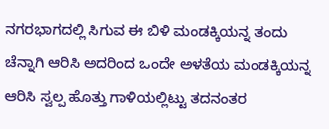ನಗರಭಾಗದಲ್ಲಿ ಸಿಗುವ ಈ ಬಿಳಿ ಮಂಡಕ್ಕಿಯನ್ನ ತಂದು ಚೆನ್ನಾಗಿ ಆರಿಸಿ ಅದರಿಂದ ಒಂದೇ ಅಳತೆಯ ಮಂಡಕ್ಕಿಯನ್ನ ಆರಿಸಿ ಸ್ವಲ್ಪ ಹೊತ್ತು ಗಾಳಿಯಲ್ಲಿಟ್ಟು ತದನಂತರ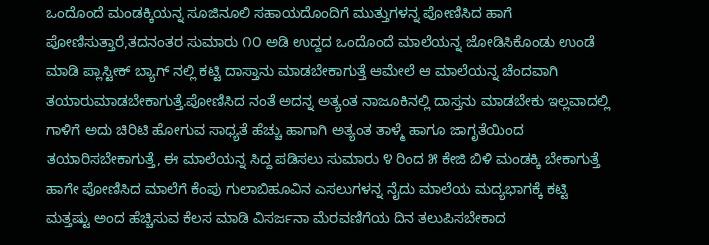ಒಂದೊಂದೆ ಮಂಡಕ್ಕಿಯನ್ನ ಸೂಜಿನೂಲಿ ಸಹಾಯದೊಂದಿಗೆ ಮುತ್ತುಗಳನ್ನ ಪೋಣಿಸಿದ ಹಾಗೆ ಪೋಣಿಸುತ್ತಾರೆ,ತದನಂತರ ಸುಮಾರು ೧೦ ಅಡಿ ಉದ್ದದ ಒಂದೊಂದೆ ಮಾಲೆಯನ್ನ ಜೋಡಿಸಿಕೊಂಡು ಉಂಡೆ ಮಾಡಿ ಪ್ಲಾಸ್ಟೀಕ್ ಬ್ಯಾಗ್ ನಲ್ಲಿ ಕಟ್ಟಿ ದಾಸ್ತಾನು ಮಾಡಬೇಕಾಗುತ್ತೆ ಆಮೇಲೆ ಆ ಮಾಲೆಯನ್ನ ಚೆಂದವಾಗಿ ತಯಾರುಮಾಡಬೇಕಾಗುತ್ತೆ.ಪೋಣಿಸಿದ ನಂತೆ ಅದನ್ನ ಅತ್ಯಂತ ನಾಜೂಕಿನಲ್ಲಿ ದಾಸ್ತನು ಮಾಡಬೇಕು ಇಲ್ಲವಾದಲ್ಲಿ ಗಾಳಿಗೆ ಅದು ಚಿರಿಟಿ ಹೋಗುವ ಸಾಧ್ಯತೆ ಹೆಚ್ಚು ಹಾಗಾಗಿ ಅತ್ಯಂತ ತಾಳ್ಮೆ ಹಾಗೂ ಜಾಗೃತೆಯಿಂದ ತಯಾರಿಸಬೇಕಾಗುತ್ತೆ, ಈ ಮಾಲೆಯನ್ನ ಸಿದ್ದ ಪಡಿಸಲು ಸುಮಾರು ೪ ರಿಂದ ೫ ಕೇಜಿ ಬಿಳಿ ಮಂಡಕ್ಕಿ ಬೇಕಾಗುತ್ತೆ ಹಾಗೇ ಪೋಣಿಸಿದ ಮಾಲೆಗೆ ಕೆಂಪು ಗುಲಾಬಿಹೂವಿನ ಎಸಲುಗಳನ್ನ ನೈದು ಮಾಲೆಯ ಮದ್ಯಭಾಗಕ್ಕೆ ಕಟ್ಟಿ ಮತ್ತಷ್ಟು ಅಂದ ಹೆಚ್ಚಿಸುವ ಕೆಲಸ ಮಾಡಿ ವಿಸರ್ಜನಾ ಮೆರವಣಿಗೆಯ ದಿನ ತಲುಪಿಸಬೇಕಾದ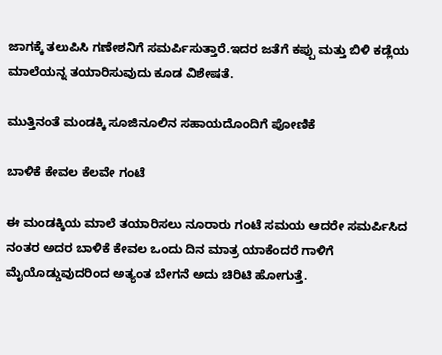ಜಾಗಕ್ಕೆ ತಲುಪಿಸಿ ಗಣೇಶನಿಗೆ ಸಮರ್ಪಿಸುತ್ತಾರೆ.ಇದರ ಜತೆಗೆ ಕಪ್ಪು ಮತ್ತು ಬಿಳಿ ಕಡ್ಲೆಯ ಮಾಲೆಯನ್ನ ತಯಾರಿಸುವುದು ಕೂಡ ವಿಶೇಷತೆ.

ಮುತ್ತಿನಂತೆ ಮಂಡಕ್ಕಿ ಸೂಜಿನೂಲಿನ ಸಹಾಯದೊಂದಿಗೆ ಪೋಣಿಕೆ

ಬಾಳಿಕೆ ಕೇವಲ ಕೆಲವೇ ಗಂಟೆ

ಈ ಮಂಡಕ್ಕಿಯ ಮಾಲೆ ತಯಾರಿಸಲು ನೂರಾರು ಗಂಟೆ ಸಮಯ ಆದರೇ ಸಮರ್ಪಿಸಿದ ನಂತರ ಅದರ ಬಾಳಿಕೆ ಕೇವಲ ಒಂದು ದಿನ ಮಾತ್ರ ಯಾಕೆಂದರೆ ಗಾಳಿಗೆ ಮೈಯೊಡ್ಡುವುದರಿಂದ ಅತ್ಯಂತ ಬೇಗನೆ ಅದು ಚಿರಿಟಿ ಹೋಗುತ್ತೆ.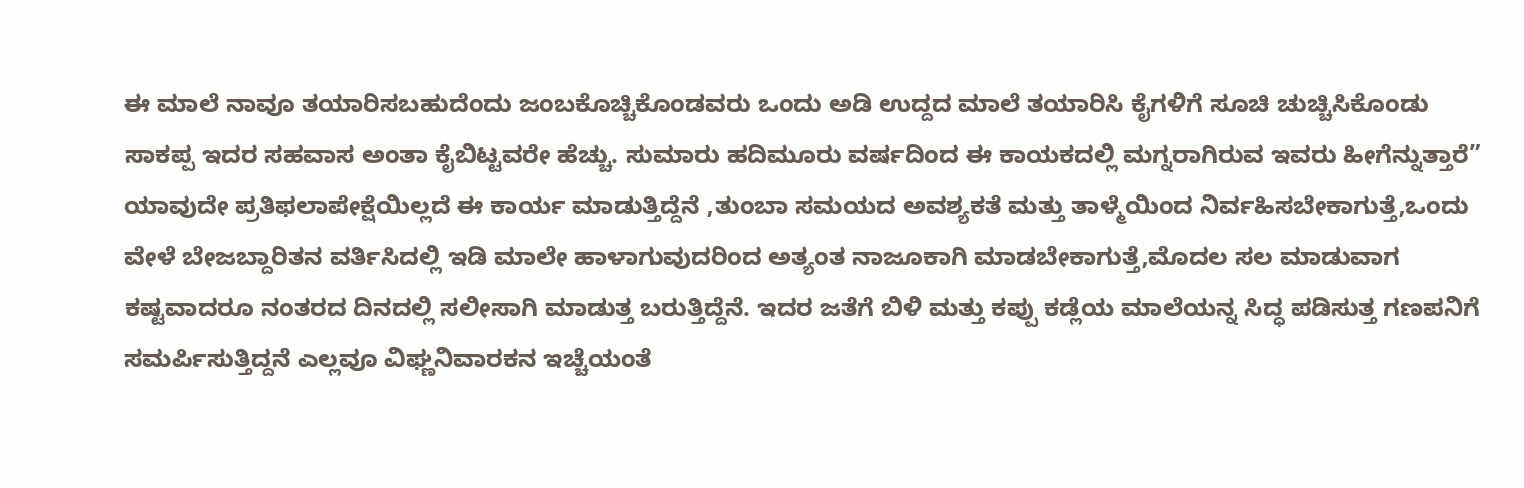ಈ ಮಾಲೆ ನಾವೂ ತಯಾರಿಸಬಹುದೆಂದು ಜಂಬಕೊಚ್ಚಿಕೊಂಡವರು ಒಂದು ಅಡಿ ಉದ್ದದ ಮಾಲೆ ತಯಾರಿಸಿ ಕೈಗಳಿಗೆ ಸೂಚಿ ಚುಚ್ಚಿಸಿಕೊಂಡು ಸಾಕಪ್ಪ ಇದರ ಸಹವಾಸ ಅಂತಾ ಕೈಬಿಟ್ಟವರೇ ಹೆಚ್ಚು. ಸುಮಾರು ಹದಿಮೂರು ವರ್ಷದಿಂದ ಈ ಕಾಯಕದಲ್ಲಿ ಮಗ್ನರಾಗಿರುವ ಇವರು ಹೀಗೆನ್ನುತ್ತಾರೆ” ಯಾವುದೇ ಪ್ರತಿಫಲಾಪೇಕ್ಷೆಯಿಲ್ಲದೆ ಈ ಕಾರ್ಯ ಮಾಡುತ್ತಿದ್ದೆನೆ ,ತುಂಬಾ ಸಮಯದ ಅವಶ್ಯಕತೆ ಮತ್ತು ತಾಳ್ಮೆಯಿಂದ ನಿರ್ವಹಿಸಬೇಕಾಗುತ್ತೆ,ಒಂದು ವೇಳೆ ಬೇಜಬ್ದಾರಿತನ ವರ್ತಿಸಿದಲ್ಲಿ ಇಡಿ ಮಾಲೇ ಹಾಳಾಗುವುದರಿಂದ ಅತ್ಯಂತ ನಾಜೂಕಾಗಿ ಮಾಡಬೇಕಾಗುತ್ತೆ,ಮೊದಲ ಸಲ ಮಾಡುವಾಗ ಕಷ್ಟವಾದರೂ ನಂತರದ ದಿನದಲ್ಲಿ ಸಲೀಸಾಗಿ ಮಾಡುತ್ತ ಬರುತ್ತಿದ್ದೆನೆ. ಇದರ ಜತೆಗೆ ಬಿಳಿ ಮತ್ತು ಕಪ್ಪು ಕಡ್ಲೆಯ ಮಾಲೆಯನ್ನ ಸಿದ್ಧ ಪಡಿಸುತ್ತ ಗಣಪನಿಗೆ ಸಮರ್ಪಿಸುತ್ತಿದ್ದನೆ ಎಲ್ಲವೂ ವಿಘ್ಣನಿವಾರಕನ ಇಚ್ಚೆಯಂತೆ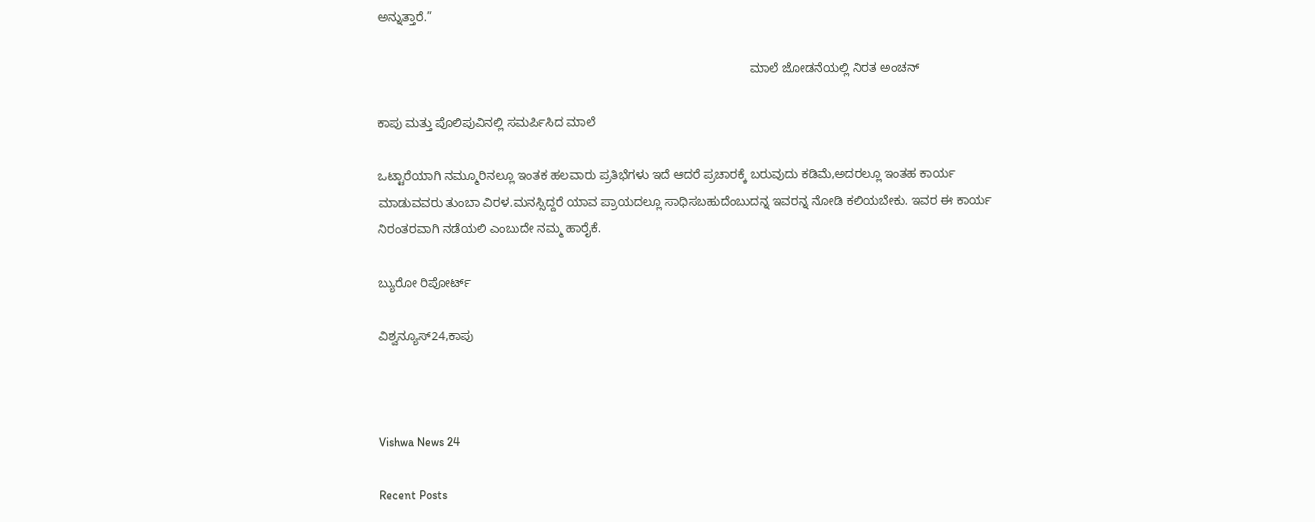ಅನ್ನುತ್ತಾರೆ.”

                                                                                                            ಮಾಲೆ ಜೋಡನೆಯಲ್ಲಿ ನಿರತ ಅಂಚನ್

ಕಾಪು ಮತ್ತು ಪೊಲಿಪುವಿನಲ್ಲಿ ಸಮರ್ಪಿಸಿದ ಮಾಲೆ

ಒಟ್ಟಾರೆಯಾಗಿ ನಮ್ಮೂರಿನಲ್ಲೂ ಇಂತಕ ಹಲವಾರು ಪ್ರತಿಭೆಗಳು ಇದೆ ಆದರೆ ಪ್ರಚಾರಕ್ಕೆ ಬರುವುದು ಕಡಿಮೆ,ಅದರಲ್ಲೂ ಇಂತಹ ಕಾರ್ಯ ಮಾಡುವವರು ತುಂಬಾ ವಿರಳ.ಮನಸ್ಸಿದ್ದರೆ ಯಾವ ಪ್ರಾಯದಲ್ಲೂ ಸಾಧಿಸಬಹುದೆಂಬುದನ್ನ ಇವರನ್ನ ನೋಡಿ ಕಲಿಯಬೇಕು. ಇವರ ಈ ಕಾರ್ಯ ನಿರಂತರವಾಗಿ ನಡೆಯಲಿ ಎಂಬುದೇ ನಮ್ಮ ಹಾರೈಕೆ.

ಬ್ಯುರೋ ರಿಪೋರ್ಟ್

ವಿಶ್ವನ್ಯೂಸ್24,ಕಾಪು



Vishwa News 24

Recent Posts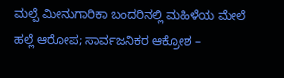ಮಲ್ಪೆ ಮೀನುಗಾರಿಕಾ ಬಂದರಿನಲ್ಲಿ ಮಹಿಳೆಯ ಮೇಲೆ ಹಲ್ಲೆ ಆರೋಪ; ಸಾರ್ವಜನಿಕರ ಆಕ್ರೋಶ –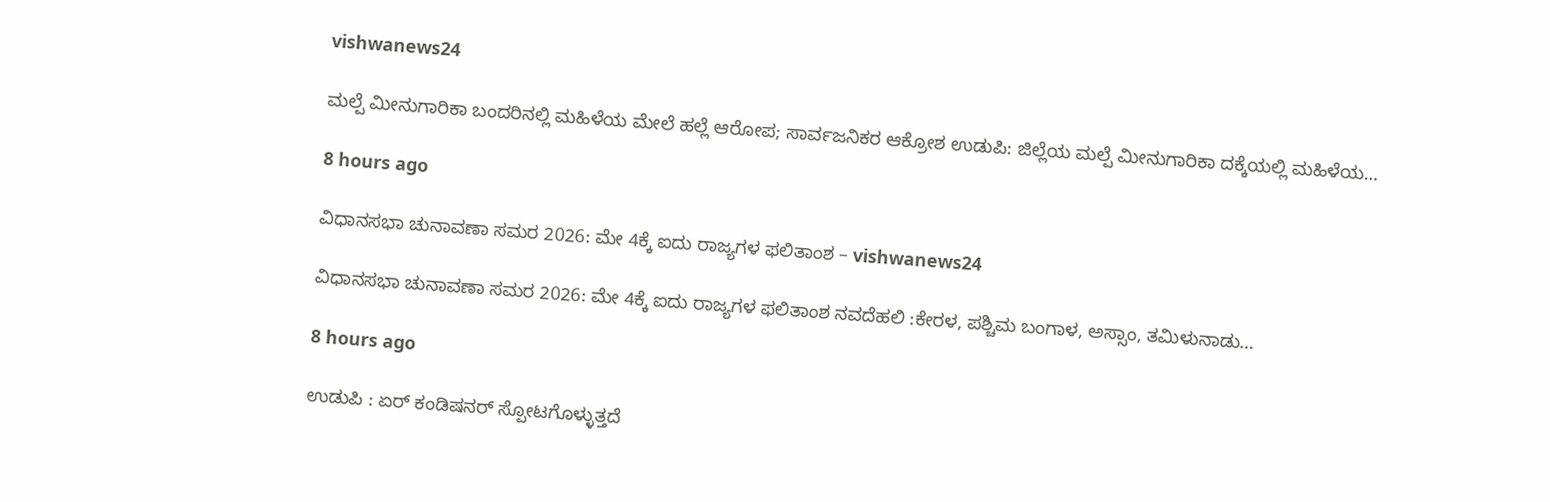vishwanews24

ಮಲ್ಪೆ ಮೀನುಗಾರಿಕಾ ಬಂದರಿನಲ್ಲಿ ಮಹಿಳೆಯ ಮೇಲೆ ಹಲ್ಲೆ ಆರೋಪ; ಸಾರ್ವಜನಿಕರ ಆಕ್ರೋಶ ಉಡುಪಿ: ಜಿಲ್ಲೆಯ ಮಲ್ಪೆ ಮೀನುಗಾರಿಕಾ ದಕ್ಕೆಯಲ್ಲಿ ಮಹಿಳೆಯ…

8 hours ago

ವಿಧಾನಸಭಾ ಚುನಾವಣಾ ಸಮರ 2026: ಮೇ 4ಕ್ಕೆ ಐದು ರಾಜ್ಯಗಳ ಫಲಿತಾಂಶ – vishwanews24

ವಿಧಾನಸಭಾ ಚುನಾವಣಾ ಸಮರ 2026: ಮೇ 4ಕ್ಕೆ ಐದು ರಾಜ್ಯಗಳ ಫಲಿತಾಂಶ ನವದೆಹಲಿ :ಕೇರಳ, ಪಶ್ಚಿಮ ಬಂಗಾಳ, ಅಸ್ಸಾಂ, ತಮಿಳುನಾಡು…

8 hours ago

ಉಡುಪಿ : ಏರ್ ಕಂಡಿಷನರ್ ಸ್ಪೋಟಗೊಳ್ಳುತ್ತದೆ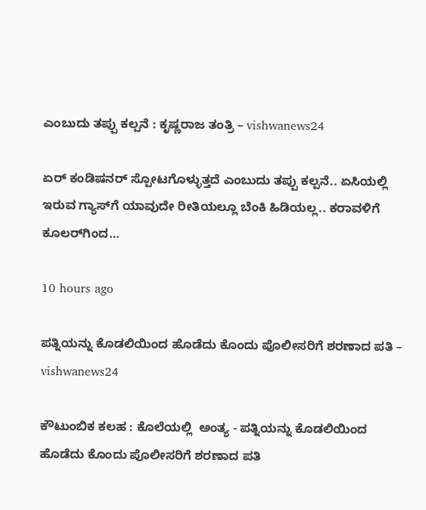ಎಂಬುದು ತಪ್ಪು ಕಲ್ಪನೆ : ಕೃಷ್ಣರಾಜ ತಂತ್ರಿ – vishwanews24

ಏರ್ ಕಂಡಿಷನರ್ ಸ್ಪೋಟಗೊಳ್ಳುತ್ತದೆ ಎಂಬುದು ತಪ್ಪು ಕಲ್ಪನೆ.. ಏಸಿಯಲ್ಲಿ ಇರುವ ಗ್ಯಾಸ್‌ಗೆ ಯಾವುದೇ ರೀತಿಯಲ್ಲೂ ಬೆಂಕಿ ಹಿಡಿಯಲ್ಲ.. ಕರಾವಳಿಗೆ ಕೂಲರ್‌ಗಿಂದ…

10 hours ago

ಪತ್ನಿಯನ್ನು ಕೊಡಲಿಯಿಂದ ಹೊಡೆದು ಕೊಂದು ಪೊಲೀಸರಿಗೆ ಶರಣಾದ ಪತಿ – vishwanews24

ಕೌಟುಂಬಿಕ ಕಲಹ : ಕೊಲೆಯಲ್ಲಿ  ಅಂತ್ಯ - ಪತ್ನಿಯನ್ನು ಕೊಡಲಿಯಿಂದ ಹೊಡೆದು ಕೊಂದು ಪೊಲೀಸರಿಗೆ ಶರಣಾದ ಪತಿ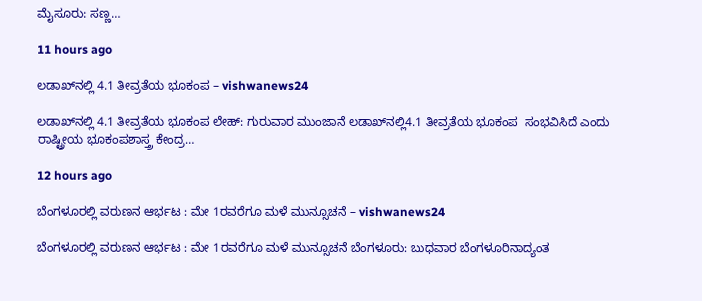ಮೈಸೂರು: ಸಣ್ಣ…

11 hours ago

ಲಡಾಖ್‌ನಲ್ಲಿ 4.1 ತೀವ್ರತೆಯ ಭೂಕಂಪ – vishwanews24

ಲಡಾಖ್‌ನಲ್ಲಿ 4.1 ತೀವ್ರತೆಯ ಭೂಕಂಪ ಲೇಹ್: ಗುರುವಾರ ಮುಂಜಾನೆ ಲಡಾಖ್‌ನಲ್ಲಿ4.1 ತೀವ್ರತೆಯ ಭೂಕಂಪ  ಸಂಭವಿಸಿದೆ ಎಂದು ರಾಷ್ಟ್ರೀಯ ಭೂಕಂಪಶಾಸ್ತ್ರ ಕೇಂದ್ರ…

12 hours ago

ಬೆಂಗಳೂರಲ್ಲಿ ವರುಣನ ಆರ್ಭಟ : ಮೇ 1ರವರೆಗೂ ಮಳೆ ಮುನ್ಸೂಚನೆ – vishwanews24

ಬೆಂಗಳೂರಲ್ಲಿ ವರುಣನ ಆರ್ಭಟ : ಮೇ 1ರವರೆಗೂ ಮಳೆ ಮುನ್ಸೂಚನೆ ಬೆಂಗಳೂರು: ಬುಧವಾರ ಬೆಂಗಳೂರಿನಾದ್ಯಂತ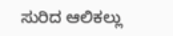ಸುರಿದ ಆಲಿಕಲ್ಲು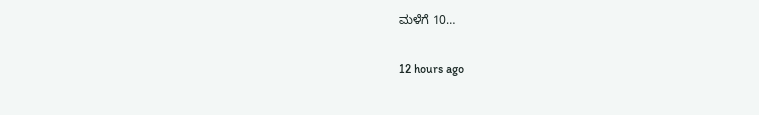ಮಳೆಗೆ 10…

12 hours ago